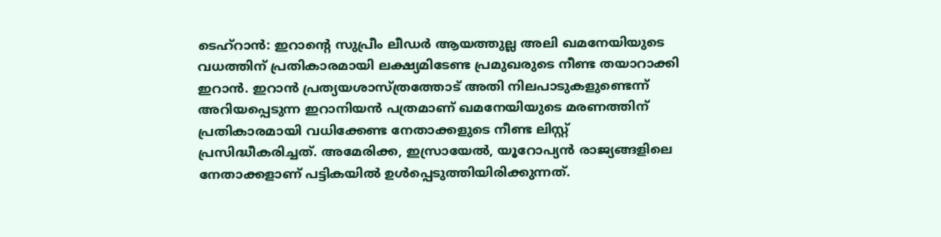ടെഹ്റാൻ: ഇറാന്റെ സുപ്രീം ലീഡർ ആയത്തുല്ല അലി ഖമനേയിയുടെ വധത്തിന് പ്രതികാരമായി ലക്ഷ്യമിടേണ്ട പ്രമുഖരുടെ നീണ്ട തയാറാക്കി ഇറാൻ. ഇറാൻ പ്രത്യയശാസ്ത്രത്തോട് അതി നിലപാടുകളുണ്ടെന്ന് അറിയപ്പെടുന്ന ഇറാനിയൻ പത്രമാണ് ഖമനേയിയുടെ മരണത്തിന് പ്രതികാരമായി വധിക്കേണ്ട നേതാക്കളുടെ നീണ്ട ലിസ്റ്റ് പ്രസിദ്ധീകരിച്ചത്. അമേരിക്ക, ഇസ്രായേൽ, യൂറോപ്യൻ രാജ്യങ്ങളിലെ നേതാക്കളാണ് പട്ടികയിൽ ഉൾപ്പെടുത്തിയിരിക്കുന്നത്.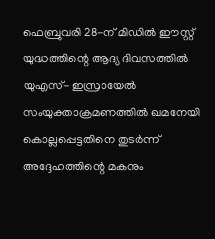ഫെബ്രുവരി 28-ന് മിഡിൽ ഈസ്റ്റ് യുദ്ധത്തിന്റെ ആദ്യ ദിവസത്തിൽ യുഎസ്- ഇസ്രായേൽ സംയുക്താക്രമണത്തിൽ ഖമനേയി കൊല്ലപ്പെട്ടതിനെ തുടർന്ന് അദ്ദേഹത്തിന്റെ മകനും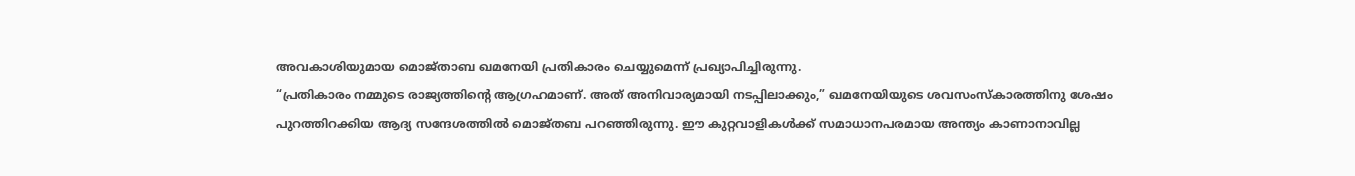അവകാശിയുമായ മൊജ്താബ ഖമനേയി പ്രതികാരം ചെയ്യുമെന്ന് പ്രഖ്യാപിച്ചിരുന്നു.
“പ്രതികാരം നമ്മുടെ രാജ്യത്തിന്റെ ആഗ്രഹമാണ്. അത് അനിവാര്യമായി നടപ്പിലാക്കും,” ഖമനേയിയുടെ ശവസംസ്കാരത്തിനു ശേഷം പുറത്തിറക്കിയ ആദ്യ സന്ദേശത്തിൽ മൊജ്തബ പറഞ്ഞിരുന്നു. ഈ കുറ്റവാളികൾക്ക് സമാധാനപരമായ അന്ത്യം കാണാനാവില്ല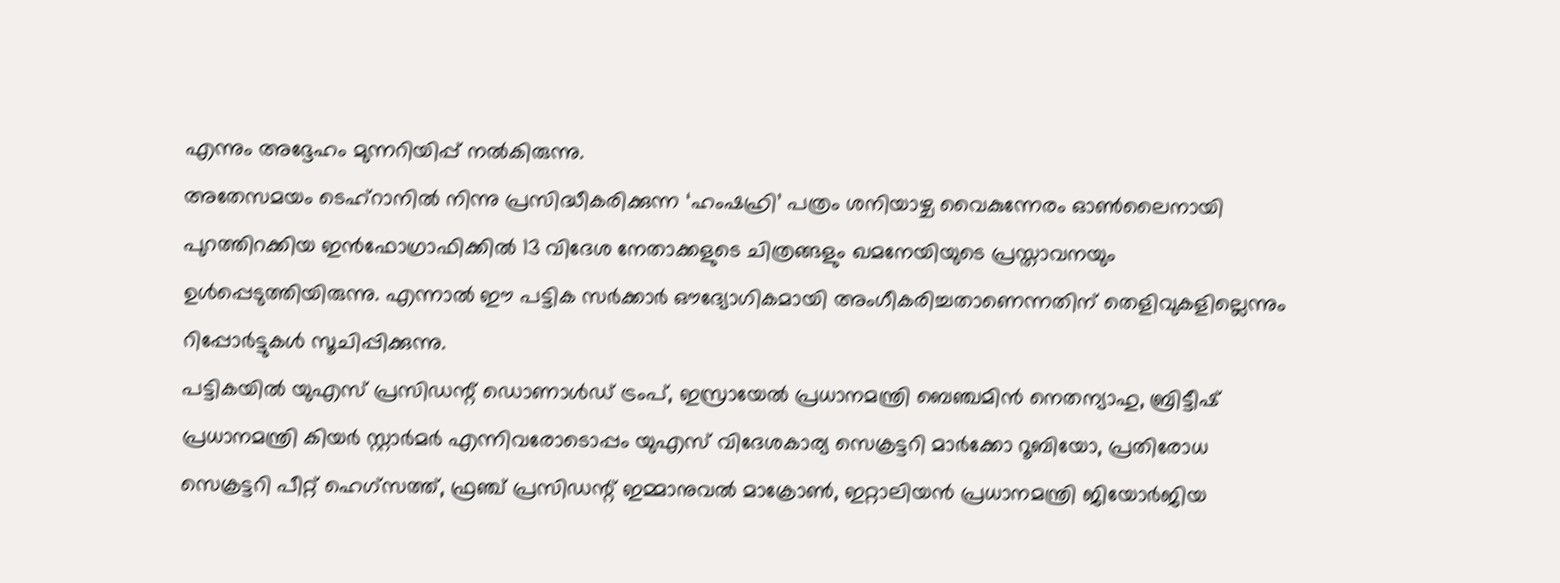എന്നും അദ്ദേഹം മുന്നറിയിപ്പ് നൽകിരുന്നു.
അതേസമയം ടെഹ്റാനിൽ നിന്നു പ്രസിദ്ധീകരിക്കുന്ന ‘ഹംഷഹ്രി’ പത്രം ശനിയാഴ്ച വൈകുന്നേരം ഓൺലൈനായി പുറത്തിറക്കിയ ഇൻഫോഗ്രാഫിക്കിൽ 13 വിദേശ നേതാക്കളുടെ ചിത്രങ്ങളും ഖമനേയിയുടെ പ്രസ്താവനയും ഉൾപ്പെടുത്തിയിരുന്നു. എന്നാൽ ഈ പട്ടിക സർക്കാർ ഔദ്യോഗികമായി അംഗീകരിച്ചതാണെന്നതിന് തെളിവുകളില്ലെന്നും റിപ്പോർട്ടുകൾ സൂചിപ്പിക്കുന്നു.
പട്ടികയിൽ യുഎസ് പ്രസിഡന്റ് ഡൊണാൾഡ് ട്രംപ്, ഇസ്രായേൽ പ്രധാനമന്ത്രി ബെഞ്ചമിൻ നെതന്യാഹു, ബ്രിട്ടീഷ് പ്രധാനമന്ത്രി കിയർ സ്റ്റാർമർ എന്നിവരോടൊപ്പം യുഎസ് വിദേശകാര്യ സെക്രട്ടറി മാർക്കോ റൂബിയോ, പ്രതിരോധ സെക്രട്ടറി പീറ്റ് ഹെഗ്സത്ത്, ഫ്രഞ്ച് പ്രസിഡന്റ് ഇമ്മാനുവൽ മാക്രോൺ, ഇറ്റാലിയൻ പ്രധാനമന്ത്രി ജിയോർജിയ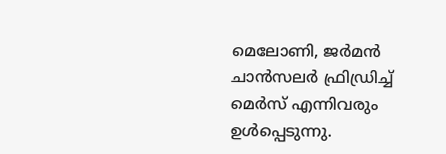മെലോണി, ജർമൻ ചാൻസലർ ഫ്രിഡ്രിച്ച് മെർസ് എന്നിവരും ഉൾപ്പെടുന്നു.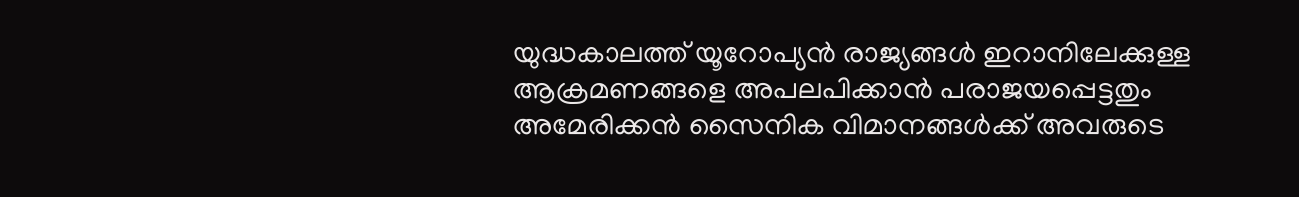യുദ്ധകാലത്ത് യൂറോപ്യൻ രാജ്യങ്ങൾ ഇറാനിലേക്കുള്ള ആക്രമണങ്ങളെ അപലപിക്കാൻ പരാജയപ്പെട്ടതും അമേരിക്കൻ സൈനിക വിമാനങ്ങൾക്ക് അവരുടെ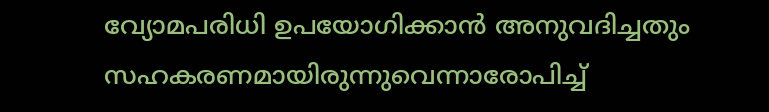വ്യോമപരിധി ഉപയോഗിക്കാൻ അനുവദിച്ചതും സഹകരണമായിരുന്നുവെന്നാരോപിച്ച്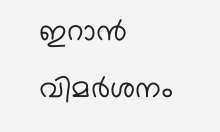ഇറാൻ വിമർശനം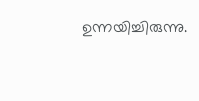ഉന്നയിച്ചിരുന്നു.